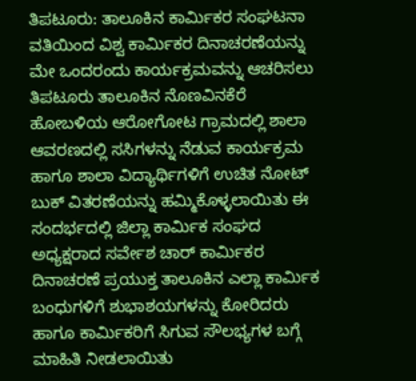ತಿಪಟೂರು: ತಾಲೂಕಿನ ಕಾರ್ಮಿಕರ ಸಂಘಟನಾ ವತಿಯಿಂದ ವಿಶ್ವ ಕಾರ್ಮಿಕರ ದಿನಾಚರಣೆಯನ್ನು ಮೇ ಒಂದರಂದು ಕಾರ್ಯಕ್ರಮವನ್ನು ಆಚರಿಸಲು ತಿಪಟೂರು ತಾಲೂಕಿನ ನೊಣವಿನಕೆರೆ ಹೋಬಳಿಯ ಆರೋಗೋಟ ಗ್ರಾಮದಲ್ಲಿ ಶಾಲಾ ಆವರಣದಲ್ಲಿ ಸಸಿಗಳನ್ನು ನೆಡುವ ಕಾರ್ಯಕ್ರಮ ಹಾಗೂ ಶಾಲಾ ವಿದ್ಯಾರ್ಥಿಗಳಿಗೆ ಉಚಿತ ನೋಟ್ ಬುಕ್ ವಿತರಣೆಯನ್ನು ಹಮ್ಮಿಕೊಳ್ಳಲಾಯಿತು ಈ ಸಂದರ್ಭದಲ್ಲಿ ಜಿಲ್ಲಾ ಕಾರ್ಮಿಕ ಸಂಘದ ಅಧ್ಯಕ್ಷರಾದ ಸರ್ವೇಶ ಚಾರ್ ಕಾರ್ಮಿಕರ ದಿನಾಚರಣೆ ಪ್ರಯುಕ್ತ ತಾಲೂಕಿನ ಎಲ್ಲಾ ಕಾರ್ಮಿಕ ಬಂಧುಗಳಿಗೆ ಶುಭಾಶಯಗಳನ್ನು ಕೋರಿದರು ಹಾಗೂ ಕಾರ್ಮಿಕರಿಗೆ ಸಿಗುವ ಸೌಲಭ್ಯಗಳ ಬಗ್ಗೆ ಮಾಹಿತಿ ನೀಡಲಾಯಿತು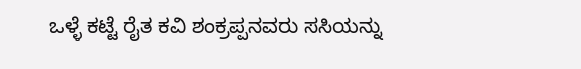ಒಳ್ಳೆ ಕಟ್ಟೆ ರೈತ ಕವಿ ಶಂಕ್ರಪ್ಪನವರು ಸಸಿಯನ್ನು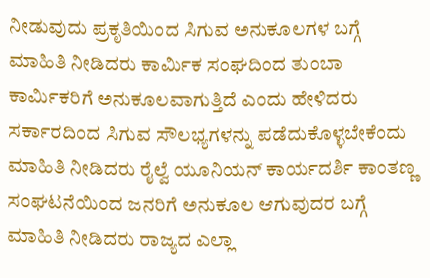ನೀಡುವುದು ಪ್ರಕೃತಿಯಿಂದ ಸಿಗುವ ಅನುಕೂಲಗಳ ಬಗ್ಗೆ ಮಾಹಿತಿ ನೀಡಿದರು ಕಾರ್ಮಿಕ ಸಂಘದಿಂದ ತುಂಬಾ ಕಾರ್ಮಿಕರಿಗೆ ಅನುಕೂಲವಾಗುತ್ತಿದೆ ಎಂದು ಹೇಳಿದರು ಸರ್ಕಾರದಿಂದ ಸಿಗುವ ಸೌಲಭ್ಯಗಳನ್ನು ಪಡೆದುಕೊಳ್ಳಬೇಕೆಂದು ಮಾಹಿತಿ ನೀಡಿದರು ರೈಲ್ವೆ ಯೂನಿಯನ್ ಕಾರ್ಯದರ್ಶಿ ಕಾಂತಣ್ಣ ಸಂಘಟನೆಯಿಂದ ಜನರಿಗೆ ಅನುಕೂಲ ಆಗುವುದರ ಬಗ್ಗೆ ಮಾಹಿತಿ ನೀಡಿದರು ರಾಜ್ಯದ ಎಲ್ಲಾ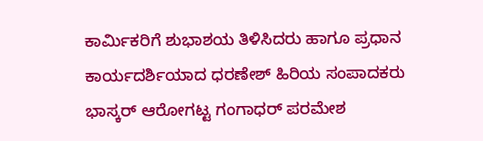ಕಾರ್ಮಿಕರಿಗೆ ಶುಭಾಶಯ ತಿಳಿಸಿದರು ಹಾಗೂ ಪ್ರಧಾನ ಕಾರ್ಯದರ್ಶಿಯಾದ ಧರಣೇಶ್ ಹಿರಿಯ ಸಂಪಾದಕರು ಭಾಸ್ಕರ್ ಆರೋಗಟ್ಟ ಗಂಗಾಧರ್ ಪರಮೇಶ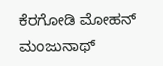ಕೆರಗೋಡಿ ಮೋಹನ್ ಮಂಜುನಾಥ್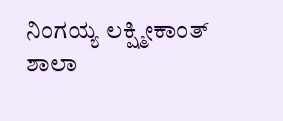ನಿಂಗಯ್ಯ ಲಕ್ಷ್ಮೀಕಾಂತ್ ಶಾಲಾ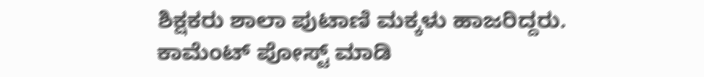ಶಿಕ್ಷಕರು ಶಾಲಾ ಪುಟಾಣಿ ಮಕ್ಕಳು ಹಾಜರಿದ್ದರು.
ಕಾಮೆಂಟ್ ಪೋಸ್ಟ್ ಮಾಡಿ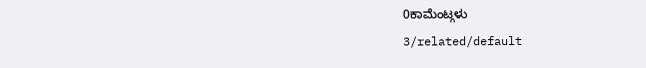0ಕಾಮೆಂಟ್ಗಳು
3/related/default